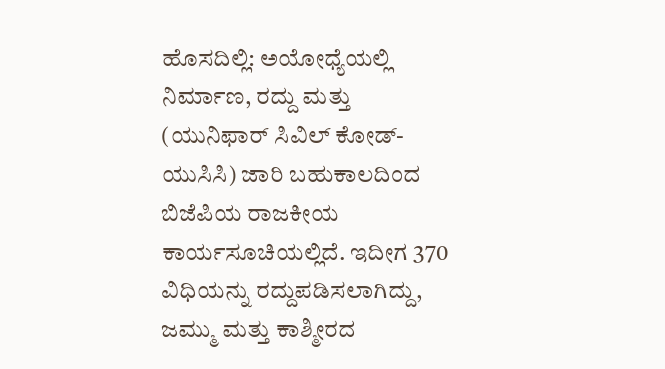ಹೊಸದಿಲ್ಲಿ: ಅಯೋಧ್ಯೆಯಲ್ಲಿ ನಿರ್ಮಾಣ, ರದ್ದು ಮತ್ತು (ಯುನಿಫಾರ್ ಸಿವಿಲ್ ಕೋಡ್-ಯುಸಿಸಿ) ಜಾರಿ ಬಹುಕಾಲದಿಂದ ಬಿಜೆಪಿಯ ರಾಜಕೀಯ ಕಾರ್ಯಸೂಚಿಯಲ್ಲಿದೆ. ಇದೀಗ 370 ವಿಧಿಯನ್ನು ರದ್ದುಪಡಿಸಲಾಗಿದ್ದು, ಜಮ್ಮು ಮತ್ತು ಕಾಶ್ಮೀರದ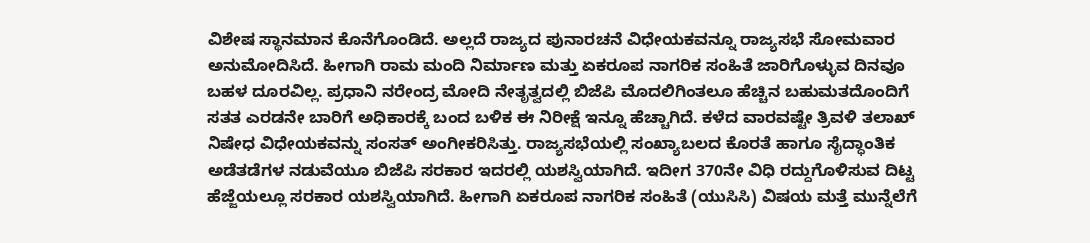ವಿಶೇಷ ಸ್ಥಾನಮಾನ ಕೊನೆಗೊಂಡಿದೆ. ಅಲ್ಲದೆ ರಾಜ್ಯದ ಪುನಾರಚನೆ ವಿಧೇಯಕವನ್ನೂ ರಾಜ್ಯಸಭೆ ಸೋಮವಾರ ಅನುಮೋದಿಸಿದೆ. ಹೀಗಾಗಿ ರಾಮ ಮಂದಿ ನಿರ್ಮಾಣ ಮತ್ತು ಏಕರೂಪ ನಾಗರಿಕ ಸಂಹಿತೆ ಜಾರಿಗೊಳ್ಳುವ ದಿನವೂ ಬಹಳ ದೂರವಿಲ್ಲ. ಪ್ರಧಾನಿ ನರೇಂದ್ರ ಮೋದಿ ನೇತೃತ್ವದಲ್ಲಿ ಬಿಜೆಪಿ ಮೊದಲಿಗಿಂತಲೂ ಹೆಚ್ಚಿನ ಬಹುಮತದೊಂದಿಗೆ ಸತತ ಎರಡನೇ ಬಾರಿಗೆ ಅಧಿಕಾರಕ್ಕೆ ಬಂದ ಬಳಿಕ ಈ ನಿರೀಕ್ಷೆ ಇನ್ನೂ ಹೆಚ್ಚಾಗಿದೆ. ಕಳೆದ ವಾರವಷ್ಟೇ ತ್ರಿವಳಿ ತಲಾಖ್ ನಿಷೇಧ ವಿಧೇಯಕವನ್ನು ಸಂಸತ್ ಅಂಗೀಕರಿಸಿತ್ತು. ರಾಜ್ಯಸಭೆಯಲ್ಲಿ ಸಂಖ್ಯಾಬಲದ ಕೊರತೆ ಹಾಗೂ ಸೈದ್ಧಾಂತಿಕ ಅಡೆತಡೆಗಳ ನಡುವೆಯೂ ಬಿಜೆಪಿ ಸರಕಾರ ಇದರಲ್ಲಿ ಯಶಸ್ವಿಯಾಗಿದೆ. ಇದೀಗ 370ನೇ ವಿಧಿ ರದ್ದುಗೊಳಿಸುವ ದಿಟ್ಟ ಹೆಜ್ಜೆಯಲ್ಲೂ ಸರಕಾರ ಯಶಸ್ವಿಯಾಗಿದೆ. ಹೀಗಾಗಿ ಏಕರೂಪ ನಾಗರಿಕ ಸಂಹಿತೆ (ಯುಸಿಸಿ) ವಿಷಯ ಮತ್ತೆ ಮುನ್ನೆಲೆಗೆ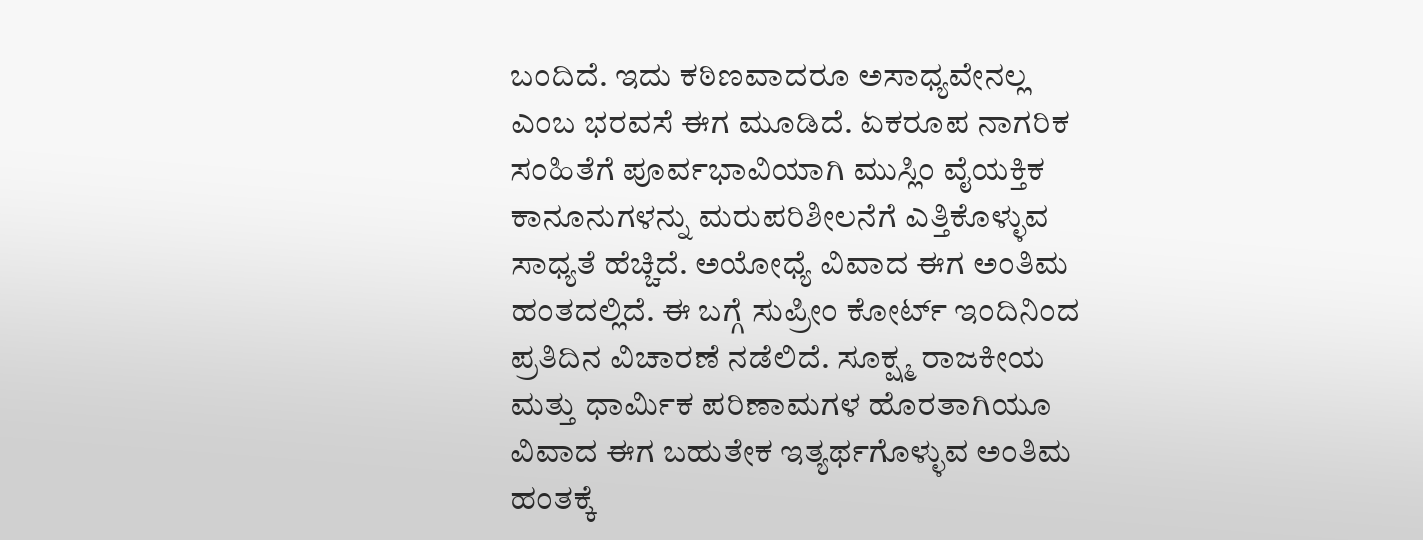ಬಂದಿದೆ. ಇದು ಕಠಿಣವಾದರೂ ಅಸಾಧ್ಯವೇನಲ್ಲ ಎಂಬ ಭರವಸೆ ಈಗ ಮೂಡಿದೆ. ಏಕರೂಪ ನಾಗರಿಕ ಸಂಹಿತೆಗೆ ಪೂರ್ವಭಾವಿಯಾಗಿ ಮುಸ್ಲಿಂ ವೈಯಕ್ತಿಕ ಕಾನೂನುಗಳನ್ನು ಮರುಪರಿಶೀಲನೆಗೆ ಎತ್ತಿಕೊಳ್ಳುವ ಸಾಧ್ಯತೆ ಹೆಚ್ಚಿದೆ. ಅಯೋಧ್ಯೆ ವಿವಾದ ಈಗ ಅಂತಿಮ ಹಂತದಲ್ಲಿದೆ. ಈ ಬಗ್ಗೆ ಸುಪ್ರೀಂ ಕೋರ್ಟ್ ಇಂದಿನಿಂದ ಪ್ರತಿದಿನ ವಿಚಾರಣೆ ನಡೆಲಿದೆ. ಸೂಕ್ಷ್ಮ ರಾಜಕೀಯ ಮತ್ತು ಧಾರ್ಮಿಕ ಪರಿಣಾಮಗಳ ಹೊರತಾಗಿಯೂ ವಿವಾದ ಈಗ ಬಹುತೇಕ ಇತ್ಯರ್ಥಗೊಳ್ಳುವ ಅಂತಿಮ ಹಂತಕ್ಕೆ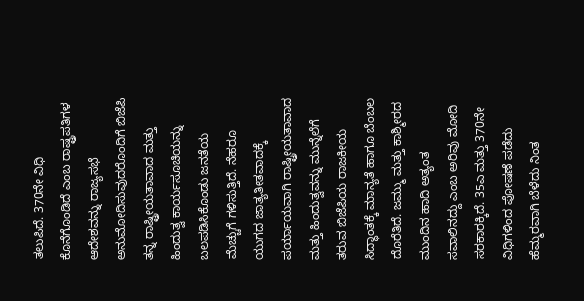ತಲುಪಿದೆ. 370ನೇ ವಿಧಿ ಕೊನೆಗೊಂಡಿದೆ ಎಂಬ ರಾಷ್ಟ್ರಪತಿಗಳ ಆದೇಶವನ್ನು ರಾಜ್ಯಸಭೆ ಅನುಮೋದಿಸುವುದರೊಂದಿಗೆ ಬಿಜೆಪಿ ತನ್ನ ರಾಷ್ಟ್ರೀಯತಾವಾದ ಮತ್ತು ಹಿಂದುತ್ವ ಕಾರ್ಯಸೂಚಿಯನ್ನು ಬಲಪಡಿಸಿಕೊಂಡು ಜನತೆಯ ಮೆಚ್ಚುಗೆ ಗಳಿಸುತ್ತಿದೆ. ನೆಹರೂ ಯುಗದ ಜಾತ್ಯತೀತವಾದಕ್ಕೆ ಪರ್ಯಾಯವಾಗಿ ರಾಷ್ಟ್ರೀಯತಾವಾದ ಮತ್ತು ಹಿಂದುತ್ವವನ್ನು ಮುನ್ನೆಲೆಗೆ ತರುವ ಬಿಜೆಪಿಯ ರಾಜಕೀಯ ಸಿದ್ಧಾಂತಕ್ಕೆ ಮಾನ್ಯತೆ ಹಾಗೂ ಬೆಂಬಲ ದೊರೆತಿದೆ. ಜಮ್ಮು ಮತ್ತು ಕಾಶ್ಮೀರದ ಮುಂದಿನ ಹಾದಿ ಅತ್ಯಂತ ಸವಾಲಿನದ್ದು ಎಂಬ ಅರಿವು ಮೋದಿ ಸರಕಾರಕ್ಕಿದೆ. 35ಎ ಮತ್ತು 370ನೇ ವಿಧಿಗಳಿಂದ ಪೋಷಣೆ ಪಡೆದು ಹೆಮ್ಮರವಾಗಿ ಬೆಳೆದು ನಿಂತ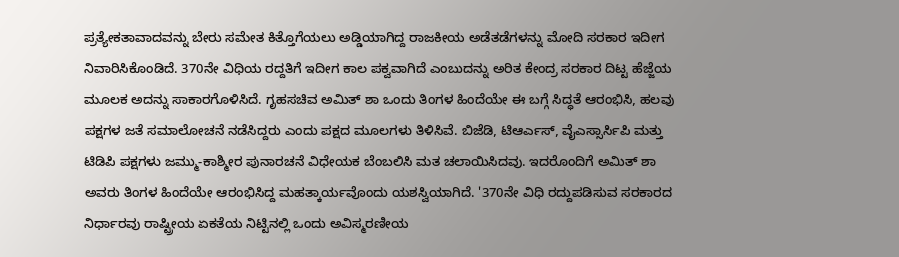ಪ್ರತ್ಯೇಕತಾವಾದವನ್ನು ಬೇರು ಸಮೇತ ಕಿತ್ತೊಗೆಯಲು ಅಡ್ಡಿಯಾಗಿದ್ದ ರಾಜಕೀಯ ಅಡೆತಡೆಗಳನ್ನು ಮೋದಿ ಸರಕಾರ ಇದೀಗ ನಿವಾರಿಸಿಕೊಂಡಿದೆ. 370ನೇ ವಿಧಿಯ ರದ್ದತಿಗೆ ಇದೀಗ ಕಾಲ ಪಕ್ವವಾಗಿದೆ ಎಂಬುದನ್ನು ಅರಿತ ಕೇಂದ್ರ ಸರಕಾರ ದಿಟ್ಟ ಹೆಜ್ಜೆಯ ಮೂಲಕ ಅದನ್ನು ಸಾಕಾರಗೊಳಿಸಿದೆ. ಗೃಹಸಚಿವ ಅಮಿತ್ ಶಾ ಒಂದು ತಿಂಗಳ ಹಿಂದೆಯೇ ಈ ಬಗ್ಗೆ ಸಿದ್ಧತೆ ಆರಂಭಿಸಿ, ಹಲವು ಪಕ್ಷಗಳ ಜತೆ ಸಮಾಲೋಚನೆ ನಡೆಸಿದ್ದರು ಎಂದು ಪಕ್ಷದ ಮೂಲಗಳು ತಿಳಿಸಿವೆ. ಬಿಜೆಡಿ, ಟಿಆರ್ಎಸ್, ವೈಎಸ್ಸಾರ್ಸಿಪಿ ಮತ್ತು ಟಿಡಿಪಿ ಪಕ್ಷಗಳು ಜಮ್ಮು-ಕಾಶ್ಮೀರ ಪುನಾರಚನೆ ವಿಧೇಯಕ ಬೆಂಬಲಿಸಿ ಮತ ಚಲಾಯಿಸಿದವು. ಇದರೊಂದಿಗೆ ಅಮಿತ್ ಶಾ ಅವರು ತಿಂಗಳ ಹಿಂದೆಯೇ ಆರಂಭಿಸಿದ್ದ ಮಹತ್ಕಾರ್ಯವೊಂದು ಯಶಸ್ವಿಯಾಗಿದೆ. '370ನೇ ವಿಧಿ ರದ್ದುಪಡಿಸುವ ಸರಕಾರದ ನಿರ್ಧಾರವು ರಾಷ್ಟ್ರೀಯ ಏಕತೆಯ ನಿಟ್ಟಿನಲ್ಲಿ ಒಂದು ಅವಿಸ್ಮರಣೀಯ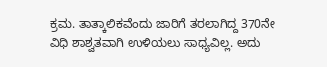ಕ್ರಮ. ತಾತ್ಕಾಲಿಕವೆಂದು ಜಾರಿಗೆ ತರಲಾಗಿದ್ದ 370ನೇ ವಿಧಿ ಶಾಶ್ವತವಾಗಿ ಉಳಿಯಲು ಸಾಧ್ಯವಿಲ್ಲ. ಅದು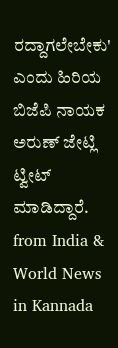ರದ್ದಾಗಲೇಬೇಕು' ಎಂದು ಹಿರಿಯ ಬಿಜೆಪಿ ನಾಯಕ ಅರುಣ್ ಜೇಟ್ಲಿ ಟ್ವೀಟ್ ಮಾಡಿದ್ದಾರೆ.
from India & World News in Kannada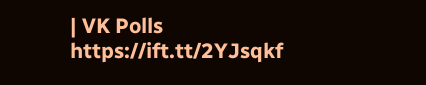| VK Polls https://ift.tt/2YJsqkf